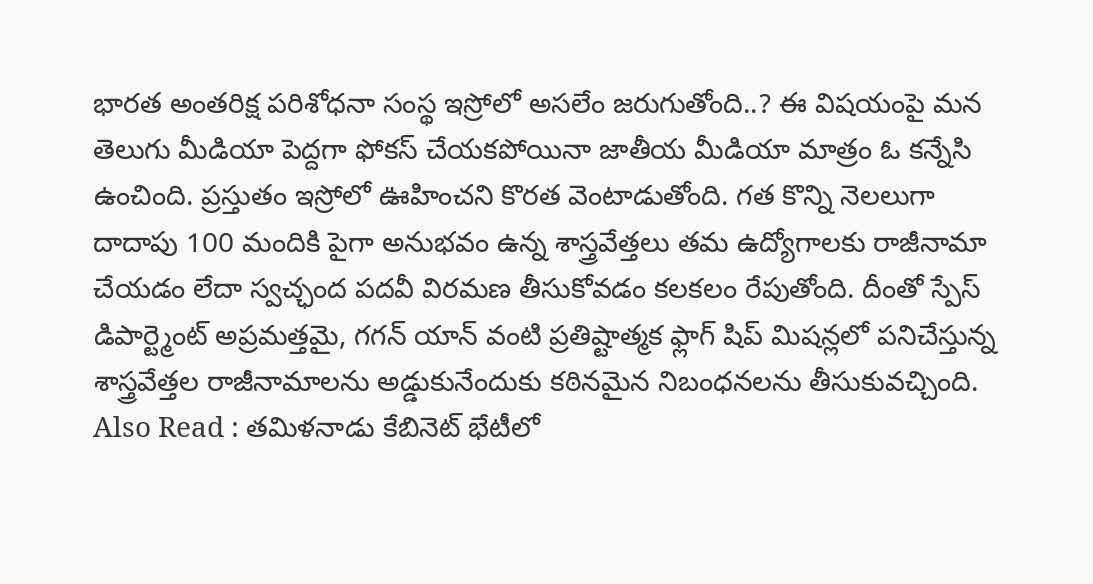భారత అంతరిక్ష పరిశోధనా సంస్థ ఇస్రోలో అసలేం జరుగుతోంది..? ఈ విషయంపై మన తెలుగు మీడియా పెద్దగా ఫోకస్ చేయకపోయినా జాతీయ మీడియా మాత్రం ఓ కన్నేసి ఉంచింది. ప్రస్తుతం ఇస్రోలో ఊహించని కొరత వెంటాడుతోంది. గత కొన్ని నెలలుగా దాదాపు 100 మందికి పైగా అనుభవం ఉన్న శాస్త్రవేత్తలు తమ ఉద్యోగాలకు రాజీనామా చేయడం లేదా స్వచ్ఛంద పదవీ విరమణ తీసుకోవడం కలకలం రేపుతోంది. దీంతో స్పేస్ డిపార్ట్మెంట్ అప్రమత్తమై, గగన్ యాన్ వంటి ప్రతిష్టాత్మక ఫ్లాగ్ షిప్ మిషన్లలో పనిచేస్తున్న శాస్త్రవేత్తల రాజీనామాలను అడ్డుకునేందుకు కఠినమైన నిబంధనలను తీసుకువచ్చింది.
Also Read : తమిళనాడు కేబినెట్ భేటీలో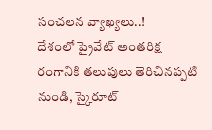సంచలన వ్యాఖ్యలు..!
దేశంలో ప్రైవేట్ అంతరిక్ష రంగానికి తలుపులు తెరిచినప్పటి నుండి, స్కైరూట్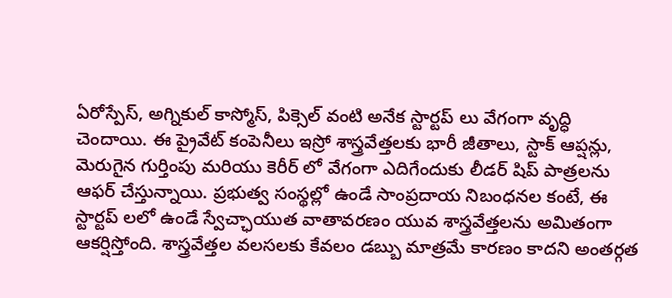ఏరోస్పేస్, అగ్నికుల్ కాస్మోస్, పిక్సెల్ వంటి అనేక స్టార్టప్ లు వేగంగా వృద్ధి చెందాయి. ఈ ప్రైవేట్ కంపెనీలు ఇస్రో శాస్త్రవేత్తలకు భారీ జీతాలు, స్టాక్ ఆప్షన్లు, మెరుగైన గుర్తింపు మరియు కెరీర్ లో వేగంగా ఎదిగేందుకు లీడర్ షిప్ పాత్రలను ఆఫర్ చేస్తున్నాయి. ప్రభుత్వ సంస్థల్లో ఉండే సాంప్రదాయ నిబంధనల కంటే, ఈ స్టార్టప్ లలో ఉండే స్వేచ్ఛాయుత వాతావరణం యువ శాస్త్రవేత్తలను అమితంగా ఆకర్షిస్తోంది. శాస్త్రవేత్తల వలసలకు కేవలం డబ్బు మాత్రమే కారణం కాదని అంతర్గత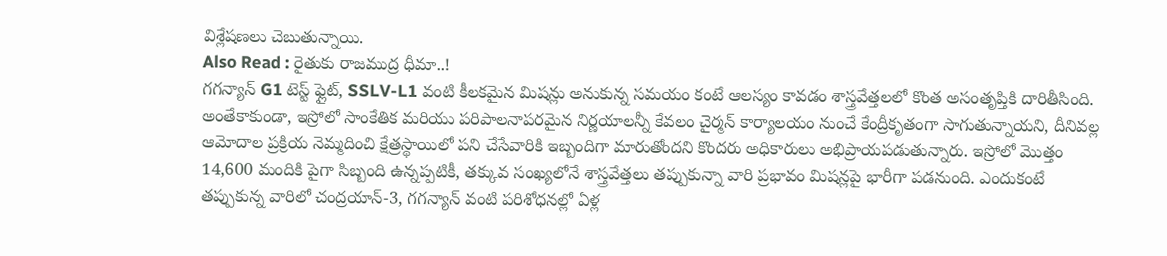విశ్లేషణలు చెబుతున్నాయి.
Also Read : రైతుకు రాజముద్ర ధీమా..!
గగన్యాన్ G1 టెస్ట్ ఫ్లైట్, SSLV-L1 వంటి కీలకమైన మిషన్లు అనుకున్న సమయం కంటే ఆలస్యం కావడం శాస్త్రవేత్తలలో కొంత అసంతృప్తికి దారితీసింది. అంతేకాకుండా, ఇస్రోలో సాంకేతిక మరియు పరిపాలనాపరమైన నిర్ణయాలన్నీ కేవలం చైర్మన్ కార్యాలయం నుంచే కేంద్రీకృతంగా సాగుతున్నాయని, దీనివల్ల ఆమోదాల ప్రక్రియ నెమ్మదించి క్షేత్రస్థాయిలో పని చేసేవారికి ఇబ్బందిగా మారుతోందని కొందరు అధికారులు అభిప్రాయపడుతున్నారు. ఇస్రోలో మొత్తం 14,600 మందికి పైగా సిబ్బంది ఉన్నప్పటికీ, తక్కువ సంఖ్యలోనే శాస్త్రవేత్తలు తప్పుకున్నా వారి ప్రభావం మిషన్లపై భారీగా పడనుంది. ఎందుకంటే తప్పుకున్న వారిలో చంద్రయాన్-3, గగన్యాన్ వంటి పరిశోధనల్లో ఏళ్ల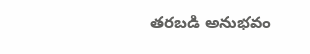తరబడి అనుభవం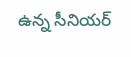ఉన్న సీనియర్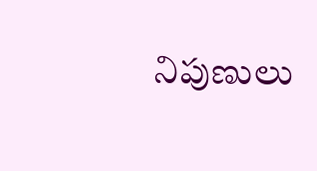నిపుణులు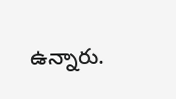ఉన్నారు.